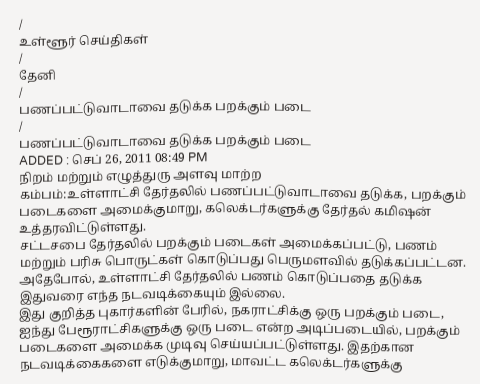/
உள்ளூர் செய்திகள்
/
தேனி
/
பணப்பட்டுவாடாவை தடுக்க பறக்கும் படை
/
பணப்பட்டுவாடாவை தடுக்க பறக்கும் படை
ADDED : செப் 26, 2011 08:49 PM
நிறம் மற்றும் எழுத்துரு அளவு மாற்ற
கம்பம்:உள்ளாட்சி தேர்தலில் பணப்பட்டுவாடாவை தடுக்க, பறக்கும் படைகளை அமைக்குமாறு, கலெக்டர்களுக்கு தேர்தல் கமிஷன் உத்தரவிட்டுள்ளது.
சட்டசபை தேர்தலில் பறக்கும் படைகள் அமைக்கப்பட்டு, பணம் மற்றும் பரிசு பொருட்கள் கொடுப்பது பெருமளவில் தடுக்கப்பட்டன.
அதேபோல், உள்ளாட்சி தேர்தலில் பணம் கொடுப்பதை தடுக்க இதுவரை எந்த நடவடிக்கையும் இல்லை.
இது குறித்த புகார்களின் பேரில், நகராட்சிக்கு ஒரு பறக்கும் படை, ஐந்து பேரூராட்சிகளுக்கு ஒரு படை என்ற அடிப்படையில், பறக்கும் படைகளை அமைக்க முடிவு செய்யப்பட்டுள்ளது. இதற்கான நடவடிக்கைகளை எடுக்குமாறு, மாவட்ட கலெக்டர்களுக்கு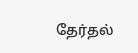தேர்தல்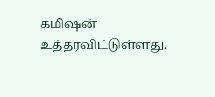கமிஷன் உத்தரவிட்டுள்ளது.